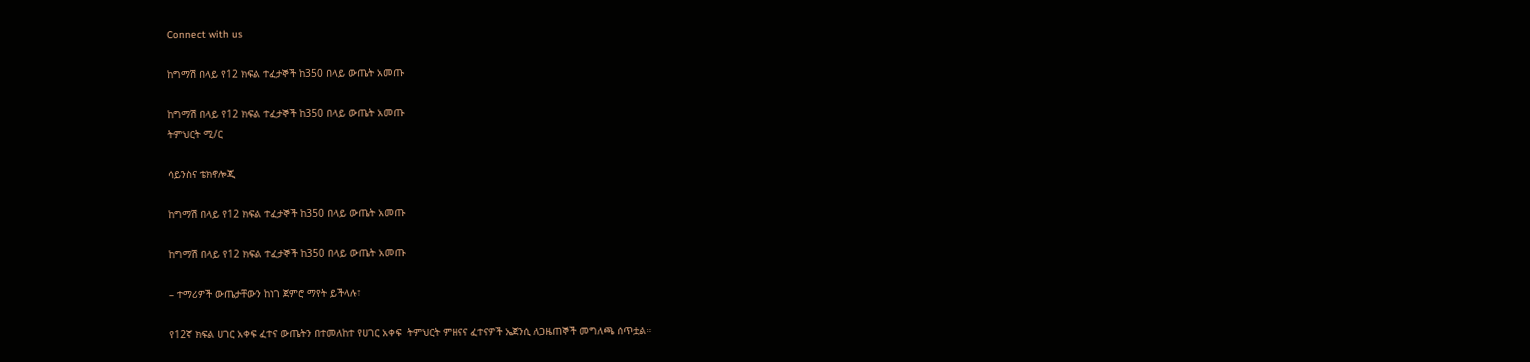Connect with us

ከግማሽ በላይ የ12 ክፍል ተፈታኞች ከ350 በላይ ውጤት አመጡ

ከግማሽ በላይ የ12 ክፍል ተፈታኞች ከ350 በላይ ውጤት አመጡ
ትምህርት ሚ/ር

ሳይንስና ቴክኖሎጂ

ከግማሽ በላይ የ12 ክፍል ተፈታኞች ከ350 በላይ ውጤት አመጡ

ከግማሽ በላይ የ12 ክፍል ተፈታኞች ከ350 በላይ ውጤት አመጡ

– ተማሪዎች ውጤታቸውን ከነገ ጀምሮ ማየት ይችላሉ፣

የ12ኛ ክፍል ሀገር አቀፍ ፈተና ውጤትን በተመለከተ የሀገር አቀፍ  ትምህርት ምዘናና ፈተናዎች ኤጀንሲ ለጋዜጠኞች መግለጫ ሰጥቷል።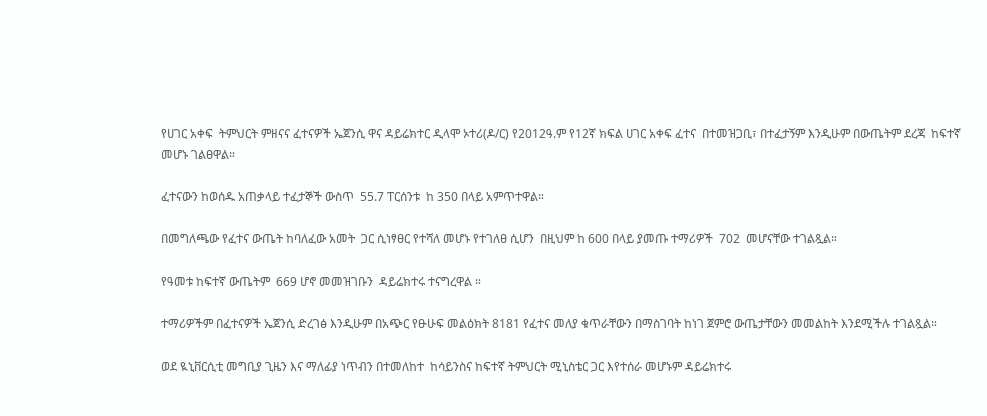የሀገር አቀፍ  ትምህርት ምዘናና ፈተናዎች ኤጀንሲ ዋና ዳይሬክተር ዲላሞ ኦተሪ(ዶ/ር) የ2012ዓ.ም የ12ኛ ክፍል ሀገር አቀፍ ፈተና  በተመዝጋቢ፣ በተፈታኝም እንዲሁም በውጤትም ደረጃ  ከፍተኛ መሆኑ ገልፀዋል።

ፈተናውን ከወሰዱ አጠቃላይ ተፈታኞች ውስጥ  55.7 ፐርሰንቱ  ከ 350 በላይ አምጥተዋል።

በመግለጫው የፈተና ውጤት ከባለፈው አመት  ጋር ሲነፃፀር የተሻለ መሆኑ የተገለፀ ሲሆን  በዚህም ከ 600 በላይ ያመጡ ተማሪዎች  702  መሆናቸው ተገልጿል።

የዓመቱ ከፍተኛ ውጤትም  669 ሆኖ መመዝገቡን  ዳይሬክተሩ ተናግረዋል ።

ተማሪዎችም በፈተናዎች ኤጀንሲ ድረገፅ እንዲሁም በአጭር የፁሁፍ መልዕክት 8181 የፈተና መለያ ቁጥራቸውን በማስገባት ከነገ ጀምሮ ውጤታቸውን መመልከት እንደሚችሉ ተገልጿል።

ወደ ዪኒቨርሲቲ መግቢያ ጊዜን እና ማለፊያ ነጥብን በተመለከተ  ከሳይንስና ከፍተኛ ትምህርት ሚኒስቴር ጋር እየተሰራ መሆኑም ዳይሬክተሩ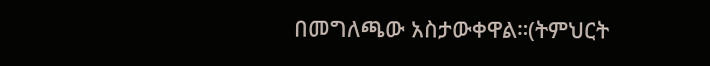በመግለጫው አስታውቀዋል።(ትምህርት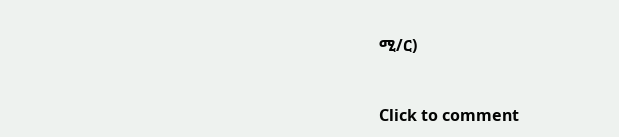ሚ/ር)



Click to comment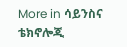More in ሳይንስና ቴክኖሎጂ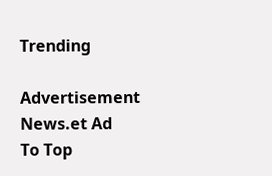Trending

Advertisement News.et Ad
To Top